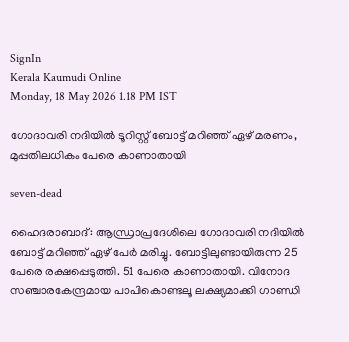SignIn
Kerala Kaumudi Online
Monday, 18 May 2026 1.18 PM IST

ഗോദാവരി നദിയിൽ ടൂറിസ്റ്റ് ബോട്ട് മറിഞ്ഞ് ഏഴ് മരണം, മുപ്പതിലധികം പേരെ കാണാതായി

seven-dead

ഹൈദരാബാദ്: ആന്ധ്രാപ്രദേശിലെ ഗോദാവരി നദിയിൽ ബോട്ട് മറിഞ്ഞ് ഏഴ് പേർ മരിച്ചു. ബോട്ടിലുണ്ടായിരുന്ന 25 പേരെ രക്ഷപ്പെടുത്തി. 51 പേരെ കാണാതായി. വിനോദ സഞ്ചാരകേന്ദ്രമായ പാപികൊണ്ടലൂ ലക്ഷ്യമാക്കി ഗാണ്ഡി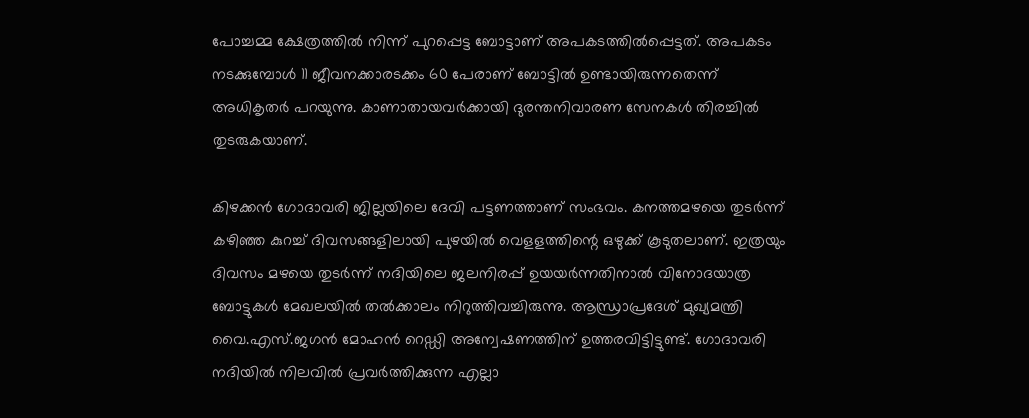പോച്ചമ്മ ക്ഷേത്രത്തിൽ നിന്ന് പുറപ്പെട്ട ബോട്ടാണ് അപകടത്തിൽപ്പെട്ടത്. അപകടം നടക്കുമ്പോൾ 11 ജീവനക്കാരടക്കം 60 പേരാണ് ബോട്ടിൽ ഉണ്ടായിരുന്നതെന്ന് അധികൃതർ പറയുന്നു. കാണാതായവർക്കായി ദുരന്തനിവാരണ സേനകൾ തിരച്ചിൽ തുടരുകയാണ്.

കിഴക്കൻ ഗോദാവരി ജില്ലയിലെ ദേവി പട്ടണത്താണ് സംഭവം. കനത്തമഴയെ തുടർന്ന് കഴിഞ്ഞ കുറച്ച് ദിവസങ്ങളിലായി പുഴയിൽ വെളളത്തിന്റെ ഒഴുക്ക് കൂടുതലാണ്. ഇത്രയും ദിവസം മഴയെ തുടർന്ന് നദിയിലെ ജലനിരപ്പ് ഉയയർന്നതിനാൽ വിനോദയാത്ര ബോട്ടുകൾ മേഖലയിൽ തൽക്കാലം നിറുത്തിവച്ചിരുന്നു. ആന്ധ്രാപ്രദേശ് മുഖ്യമന്ത്രി വൈ.എസ്.ജഗൻ മോഹൻ റെഡ്ഡി അന്വേഷണത്തിന് ഉത്തരവിട്ടിട്ടുണ്ട്. ഗോദാവരി നദിയിൽ നിലവിൽ പ്രവർത്തിക്കുന്ന എല്ലാ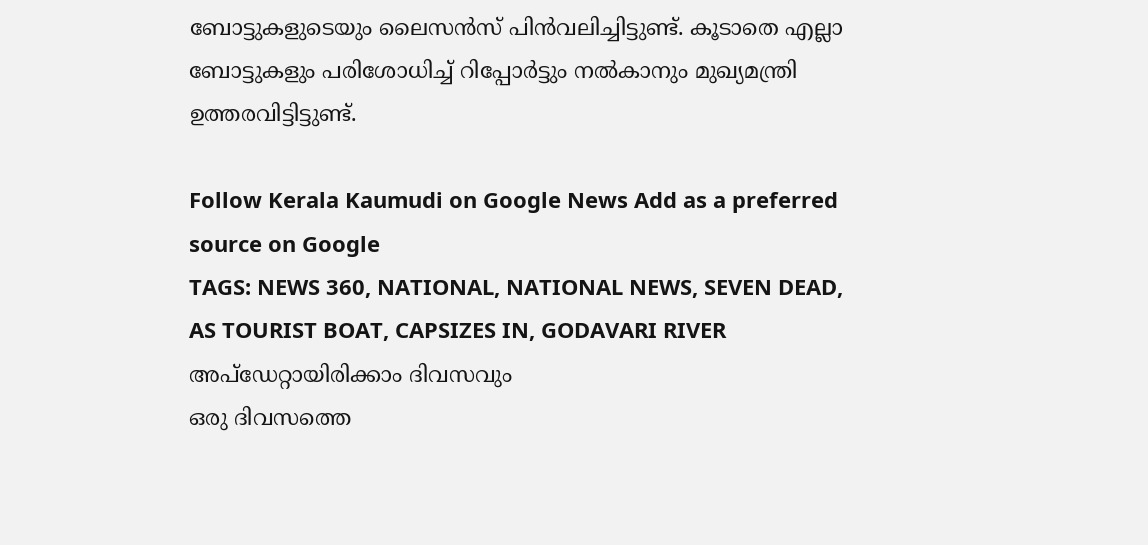ബോട്ടുകളുടെയും ലൈസൻസ് പിൻവലിച്ചിട്ടുണ്ട്. കൂടാതെ എല്ലാ ബോട്ടുകളും പരിശോധിച്ച് റിപ്പോർട്ടും നൽകാനും മുഖ്യമന്ത്രി ഉത്തരവിട്ടിട്ടുണ്ട്.

Follow Kerala Kaumudi on Google News Add as a preferred source on Google
TAGS: NEWS 360, NATIONAL, NATIONAL NEWS, SEVEN DEAD, AS TOURIST BOAT, CAPSIZES IN, GODAVARI RIVER
അപ്ഡേറ്റായിരിക്കാം ദിവസവും
ഒരു ദിവസത്തെ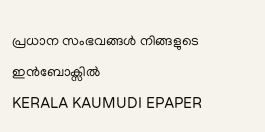പ്രധാന സംഭവങ്ങൾ നിങ്ങളുടെ ഇൻബോക്സിൽ
KERALA KAUMUDI EPAPER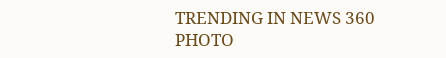TRENDING IN NEWS 360
PHOTO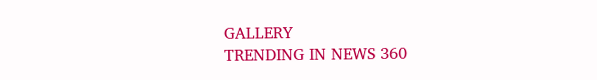GALLERY
TRENDING IN NEWS 360